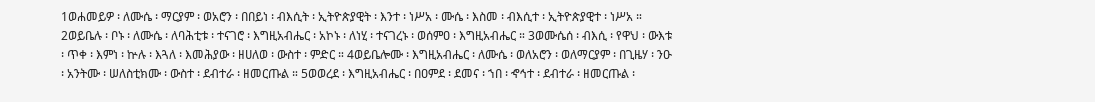1ወሐመይዎ ፡ ለሙሴ ፡ ማርያም ፡ ወአሮን ፡ በበይነ ፡ ብእሲት ፡ ኢትዮጵያዊት ፡ እንተ ፡ ነሥአ ፡ ሙሴ ፡ እስመ ፡ ብእሲተ ፡ ኢትዮጵያዊተ ፡ ነሥአ ። 2ወይቤሉ ፡ ቦኑ ፡ ለሙሴ ፡ ለባሕቲቱ ፡ ተናገሮ ፡ እግዚአብሔር ፡ አኮኑ ፡ ለነሂ ፡ ተናገረኑ ፡ ወሰምዐ ፡ እግዚአብሔር ። 3ወሙሴሰ ፡ ብእሲ ፡ የዋህ ፡ ውእቱ ፡ ጥቀ ፡ እምነ ፡ ኵሉ ፡ እጓለ ፡ እመሕያው ፡ ዘሀለወ ፡ ውስተ ፡ ምድር ። 4ወይቤሎሙ ፡ እግዚአብሔር ፡ ለሙሴ ፡ ወለአሮን ፡ ወለማርያም ፡ በጊዜሃ ፡ ንዑ ፡ አንትሙ ፡ ሠለስቲክሙ ፡ ውስተ ፡ ደብተራ ፡ ዘመርጡል ። 5ወወረደ ፡ እግዚአብሔር ፡ በዐምደ ፡ ደመና ፡ ኀበ ፡ ኆኅተ ፡ ደብተራ ፡ ዘመርጡል ፡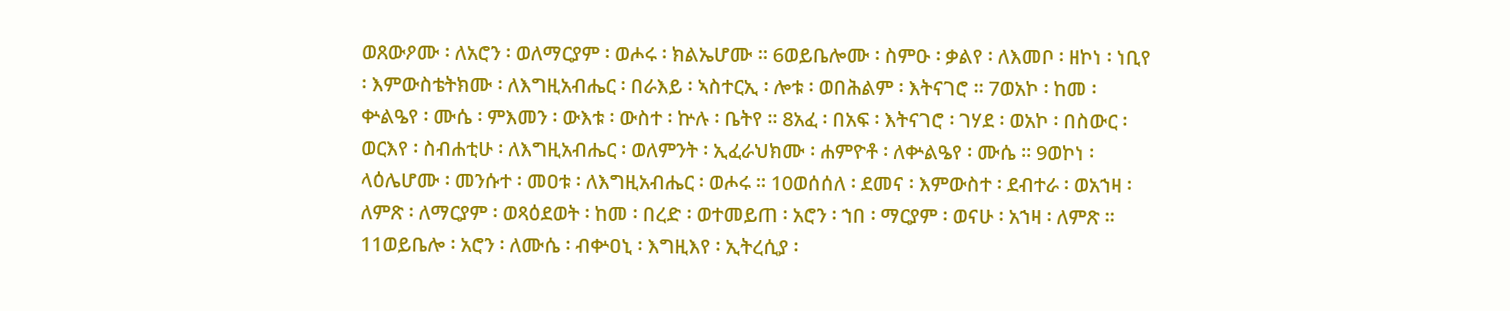ወጸውዖሙ ፡ ለአሮን ፡ ወለማርያም ፡ ወሖሩ ፡ ክልኤሆሙ ። 6ወይቤሎሙ ፡ ስምዑ ፡ ቃልየ ፡ ለእመቦ ፡ ዘኮነ ፡ ነቢየ ፡ እምውስቴትክሙ ፡ ለእግዚአብሔር ፡ በራእይ ፡ ኣስተርኢ ፡ ሎቱ ፡ ወበሕልም ፡ እትናገሮ ። 7ወአኮ ፡ ከመ ፡ ቍልዔየ ፡ ሙሴ ፡ ምእመን ፡ ውእቱ ፡ ውስተ ፡ ኵሉ ፡ ቤትየ ። 8አፈ ፡ በአፍ ፡ እትናገሮ ፡ ገሃደ ፡ ወአኮ ፡ በስውር ፡ ወርእየ ፡ ስብሐቲሁ ፡ ለእግዚአብሔር ፡ ወለምንት ፡ ኢፈራህክሙ ፡ ሐምዮቶ ፡ ለቍልዔየ ፡ ሙሴ ። 9ወኮነ ፡ ላዕሌሆሙ ፡ መንሱተ ፡ መዐቱ ፡ ለእግዚአብሔር ፡ ወሖሩ ። 10ወሰሰለ ፡ ደመና ፡ እምውስተ ፡ ደብተራ ፡ ወአኀዛ ፡ ለምጽ ፡ ለማርያም ፡ ወጻዕደወት ፡ ከመ ፡ በረድ ፡ ወተመይጠ ፡ አሮን ፡ ኀበ ፡ ማርያም ፡ ወናሁ ፡ አኀዛ ፡ ለምጽ ። 11ወይቤሎ ፡ አሮን ፡ ለሙሴ ፡ ብቍዐኒ ፡ እግዚእየ ፡ ኢትረሲያ ፡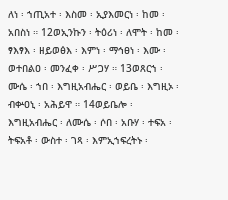ለነ ፡ ኀጢአተ ፡ እስመ ፡ ኢያእመርነ ፡ ከመ ፡ አበስነ ። 12ወኢንኩን ፡ ትዕሪነ ፡ ለሞት ፡ ከመ ፡ ፃእፃእ ፡ ዘይወፅእ ፡ እምነ ፡ ማኅፀነ ፡ እሙ ፡ ወተበልዐ ፡ መንፈቀ ፡ ሥጋሃ ። 13ወጸርኀ ፡ ሙሴ ፡ ኀበ ፡ እግዚአብሔር ፡ ወይቤ ፡ እግዚኦ ፡ ብቍዐኒ ፡ አሕይዋ ። 14ወይቤሎ ፡ እግዚአብሔር ፡ ለሙሴ ፡ ሶበ ፡ አቡሃ ፡ ተፍአ ፡ ትፍአቶ ፡ ውስተ ፡ ገጻ ፡ እምኢኀፍረትኑ ፡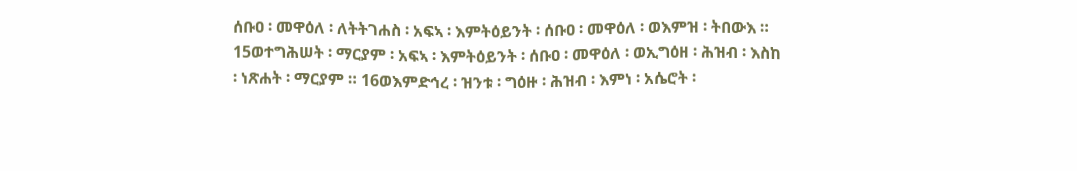ሰቡዐ ፡ መዋዕለ ፡ ለትትገሐስ ፡ አፍኣ ፡ እምትዕይንት ፡ ሰቡዐ ፡ መዋዕለ ፡ ወእምዝ ፡ ትበውእ ። 15ወተግሕሠት ፡ ማርያም ፡ አፍኣ ፡ እምትዕይንት ፡ ሰቡዐ ፡ መዋዕለ ፡ ወኢግዕዘ ፡ ሕዝብ ፡ እስከ ፡ ነጽሐት ፡ ማርያም ። 16ወእምድኅረ ፡ ዝንቱ ፡ ግዕዙ ፡ ሕዝብ ፡ እምነ ፡ አሴሮት ፡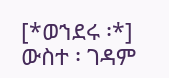[*ወኀደሩ ፡*] ውስተ ፡ ገዳም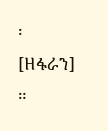፡ [ዘፋራን] ።